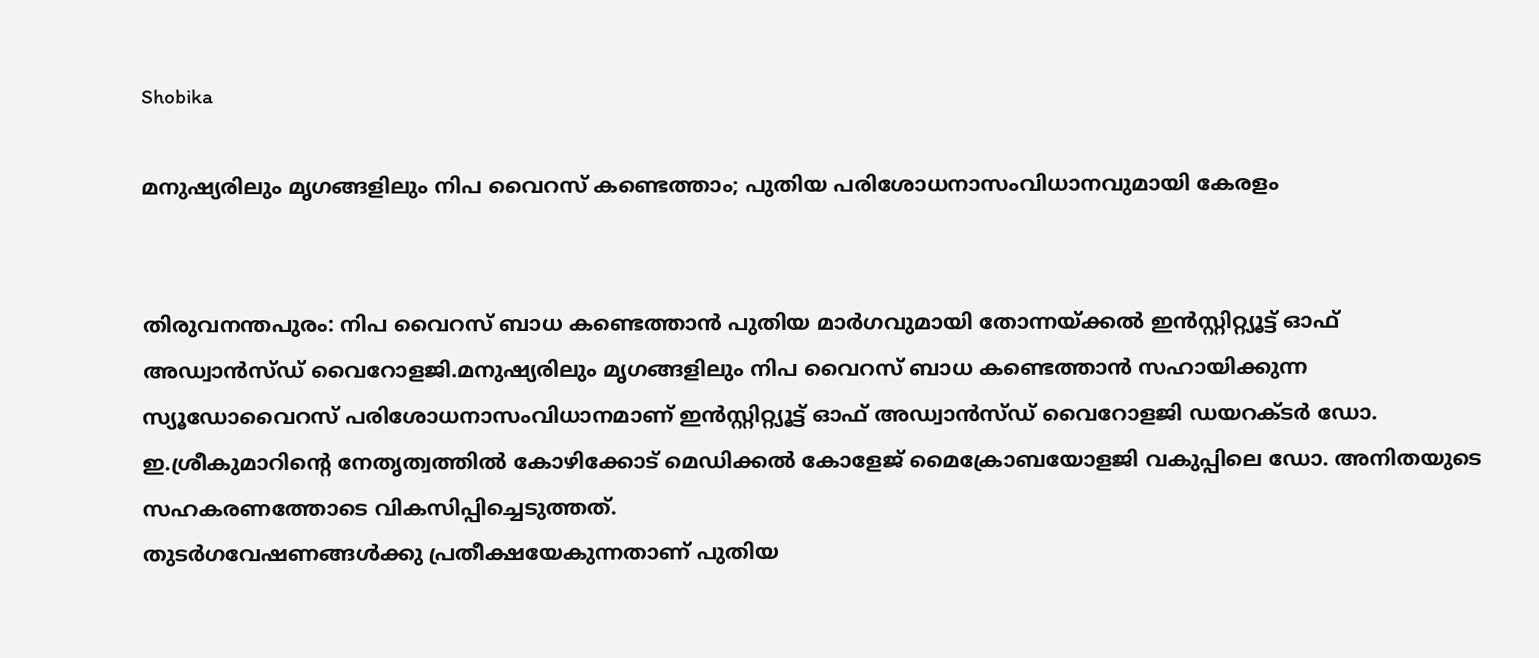Shobika

മനുഷ്യരിലും മൃഗങ്ങളിലും നിപ വൈറസ് കണ്ടെത്താം; പുതിയ പരിശോധനാസംവിധാനവുമായി കേരളം


തിരുവനന്തപുരം: നിപ വൈറസ് ബാധ കണ്ടെത്താൻ പുതിയ മാർഗവുമായി തോന്നയ്ക്കല്‍ ഇൻസ്റ്റിറ്റ്യൂട്ട് ഓഫ് അഡ്വാൻസ്ഡ് വൈറോളജി.മനുഷ്യരിലും മൃഗങ്ങളിലും നിപ വൈറസ് ബാധ കണ്ടെത്താൻ സഹായിക്കുന്ന സ്യൂഡോവൈറസ് പരിശോധനാസംവിധാനമാണ് ഇൻസ്റ്റിറ്റ്യൂട്ട് ഓഫ് അഡ്വാൻസ്ഡ് വൈറോളജി ഡയറക്ടർ ഡോ. ഇ.ശ്രീകുമാറിന്റെ നേതൃത്വത്തില്‍ കോഴിക്കോട് മെഡിക്കല്‍ കോളേജ് മൈക്രോബയോളജി വകുപ്പിലെ ഡോ. അനിതയുടെ സഹകരണത്തോടെ വികസിപ്പിച്ചെടുത്തത്.
തുടർഗവേഷണങ്ങള്‍ക്കു പ്രതീക്ഷയേകുന്നതാണ് പുതിയ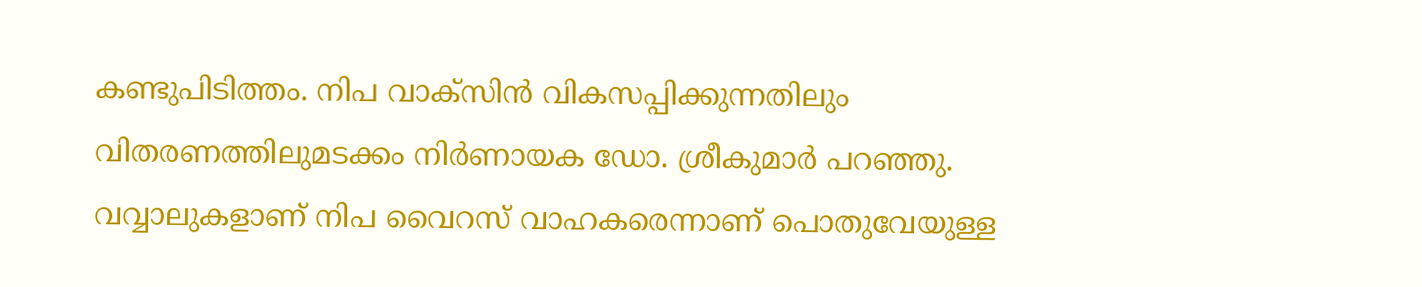കണ്ടുപിടിത്തം. നിപ വാക്സിൻ വികസപ്പിക്കുന്നതിലും വിതരണത്തിലുമടക്കം നിർണായക ഡോ. ശ്രീകുമാർ പറഞ്ഞു.
വവ്വാലുകളാണ് നിപ വൈറസ് വാഹകരെന്നാണ് പൊതുവേയുള്ള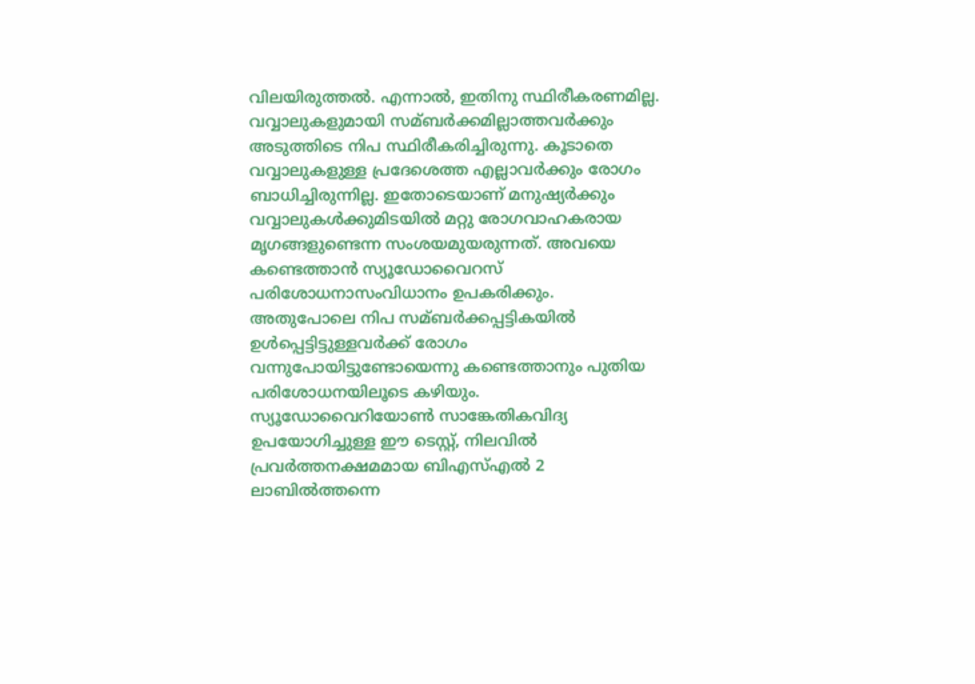വിലയിരുത്തല്‍. എന്നാല്‍, ഇതിനു സ്ഥിരീകരണമില്ല. വവ്വാലുകളുമായി സമ്ബർക്കമില്ലാത്തവർക്കും അടുത്തിടെ നിപ സ്ഥിരീകരിച്ചിരുന്നു. കൂടാതെ വവ്വാലുകളുള്ള പ്രദേശെത്ത എല്ലാവർക്കും രോഗം ബാധിച്ചിരുന്നില്ല. ഇതോടെയാണ് മനുഷ്യർക്കും വവ്വാലുകള്‍ക്കുമിടയില്‍ മറ്റു രോഗവാഹകരായ മൃഗങ്ങളുണ്ടെന്ന സംശയമുയരുന്നത്. അവയെ കണ്ടെത്താൻ സ്യൂഡോവൈറസ് പരിശോധനാസംവിധാനം ഉപകരിക്കും. അതുപോലെ നിപ സമ്ബർക്കപ്പട്ടികയില്‍ ഉള്‍പ്പെട്ടിട്ടുള്ളവർക്ക് രോഗം വന്നുപോയിട്ടുണ്ടോയെന്നു കണ്ടെത്താനും പുതിയ പരിശോധനയിലൂടെ കഴിയും. സ്യൂഡോവൈറിയോണ്‍ സാങ്കേതികവിദ്യ ഉപയോഗിച്ചുള്ള ഈ ടെസ്റ്റ്, നിലവില്‍ പ്രവർത്തനക്ഷമമായ ബിഎസ്‌എല്‍ 2 ലാബില്‍ത്തന്നെ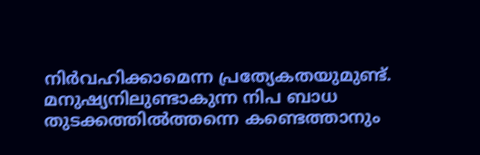നിർവഹിക്കാമെന്ന പ്രത്യേകതയുമുണ്ട്.
മനുഷ്യനിലുണ്ടാകുന്ന നിപ ബാധ തുടക്കത്തില്‍ത്തന്നെ കണ്ടെത്താനും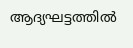ആദ്യഘട്ടത്തില്‍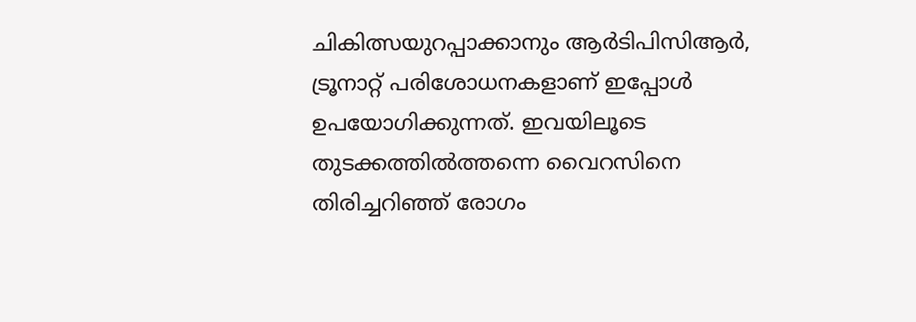ചികിത്സയുറപ്പാക്കാനും ആർടിപിസിആർ, ട്രൂനാറ്റ് പരിശോധനകളാണ് ഇപ്പോള്‍ ഉപയോഗിക്കുന്നത്. ഇവയിലൂടെ തുടക്കത്തില്‍ത്തന്നെ വൈറസിനെ തിരിച്ചറിഞ്ഞ് രോഗം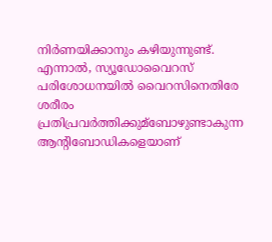നിർണയിക്കാനും കഴിയുന്നുണ്ട്. എന്നാല്‍, സ്യൂഡോവൈറസ് പരിശോധനയില്‍ വൈറസിനെതിരേ ശരീരം പ്രതിപ്രവർത്തിക്കുമ്ബോഴുണ്ടാകുന്ന ആന്റിബോഡികളെയാണ്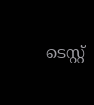ടെസ്റ്റ്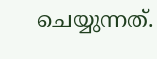ചെയ്യുന്നത്.